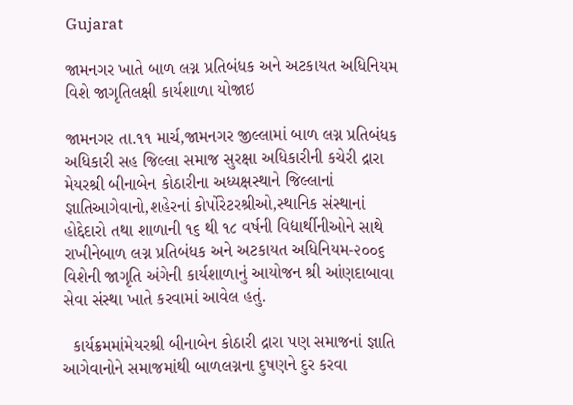Gujarat

જામનગર ખાતે બાળ લગ્ન પ્રતિબંધક અને અટકાયત અધિનિયમ વિશે જાગૃતિલક્ષી કાર્યશાળા યોજાઇ

જામનગર તા.૧૧ માર્ચ,જામનગર જીલ્લામાં બાળ લગ્ન પ્રતિબંધક અધિકારી સહ જિલ્લા સમાજ સુરક્ષા અધિકારીની કચેરી દ્રારા મેયરશ્રી બીનાબેન કોઠારીના અધ્યક્ષસ્થાને જિલ્લાનાં જ્ઞાતિઆગેવાનો,શહેરનાં કોર્પોરેટરશ્રીઓ,સ્થાનિક સંસ્થાનાં હોદ્દેદારો તથા શાળાની ૧૬ થી ૧૮ વર્ષની વિદ્યાર્થીનીઓને સાથે રાખીનેબાળ લગ્ન પ્રતિબંધક અને અટકાયત અધિનિયમ-૨૦૦૬ વિશેની જાગૃતિ અંગેની કાર્યશાળાનું આયોજન શ્રી આંણદાબાવા સેવા સંસ્થા ખાતે કરવામાં આવેલ હતું.

  કાર્યક્રમમાંમેયરશ્રી બીનાબેન કોઠારી દ્રારા પણ સમાજનાં જ્ઞાતિ આગેવાનોને સમાજમાંથી બાળલગ્નના દુષણને દુર કરવા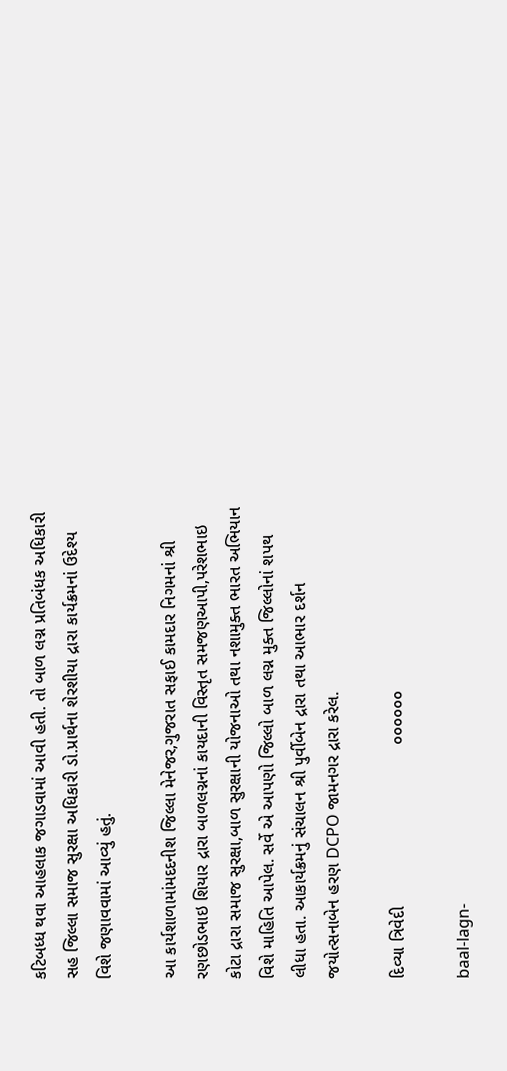કટિબધ્ધ થવા આહલાક જગાડવામાં આવી હતી. તો બાળ લગ્ન પ્રતિબંધક અધિકારી સહ જિલ્લા સમાજ સુરક્ષા અધિકારી ડો.પ્રાર્થના શેરશીયા દ્રારા કાર્યક્રમનાં ઉદેશ્ય વિશે જણાવવામાં આવ્યું હતું.

આ કાર્યશાળામાંમદદનીશ જિલ્લા મેનેજર,ગુજરાત સફાઈ કામદાર નિગમનાં શ્રી રણછોડભાઇ શિયાર દ્રારા બાળલગ્નનાં કાયદાની વિસ્તૃત સમજણઆપી,પરેશભાઇ કોટા દ્રારા સમાજ સુરક્ષા,બાળ સુરક્ષાની યોજનાઓ તથા નશામુક્ત ભારત અભિયાન વિશે માહિતિ આપેલ. સર્વે એ આપણો જિલ્લો બાળ લગ્ન મુક્ત જિલ્લોનાં શપથ લીધા હતા. આકાર્યક્રમનું સંચાલન શ્રી પુર્વીબેન દ્રારા તથા આભાર દર્શન જયોત્સનાબેન હરણ DCPO જામનગર દ્રારા કરેલ.

દિવ્યા ત્રિવેદી                                  ૦૦૦૦૦૦

baal-lagn-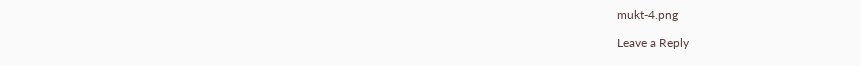mukt-4.png

Leave a Reply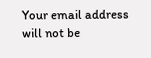Your email address will not be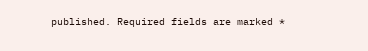published. Required fields are marked *